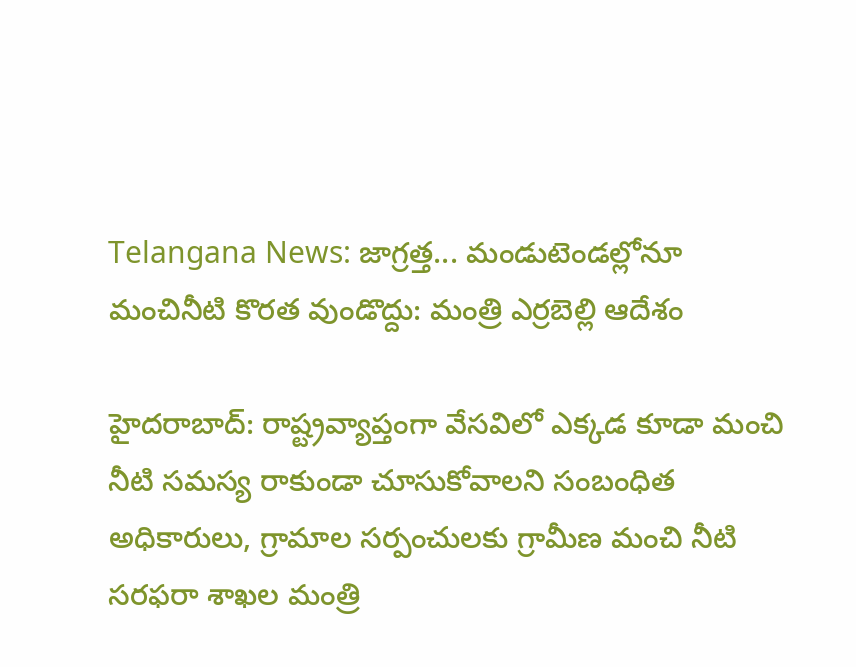Telangana News: జాగ్రత్త... మండుటెండల్లోనూ మంచినీటి కొరత వుండొద్దు: మంత్రి ఎర్రబెల్లి ఆదేశం

హైదరాబాద్: రాష్ట్రవ్యాప్తంగా వేసవిలో ఎక్కడ కూడా మంచి నీటి సమస్య రాకుండా చూసుకోవాలని సంబంధిత అధికారులు, గ్రామాల సర్పంచులకు గ్రామీణ మంచి నీటి సరఫరా శాఖల మంత్రి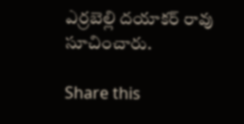ఎర్రబెల్లి దయాకర్ రావు సూచించారు.

Share this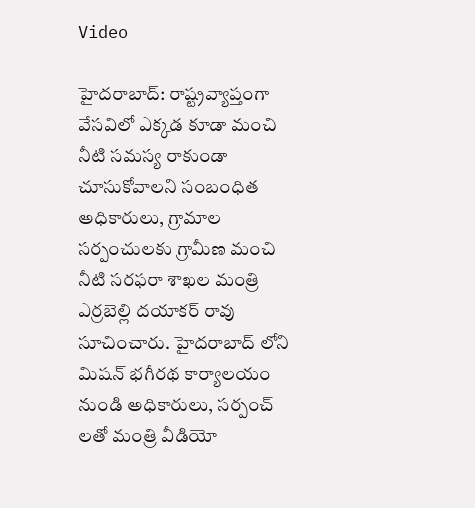Video

హైదరాబాద్: రాష్ట్రవ్యాప్తంగా వేసవిలో ఎక్కడ కూడా మంచి నీటి సమస్య రాకుండా చూసుకోవాలని సంబంధిత అధికారులు, గ్రామాల సర్పంచులకు గ్రామీణ మంచి నీటి సరఫరా శాఖల మంత్రి ఎర్రబెల్లి దయాకర్ రావు సూచించారు. హైదరాబాద్ లోని మిషన్ భగీరథ కార్యాలయం నుండి అధికారులు, సర్పంచ్ లతో మంత్రి వీడియో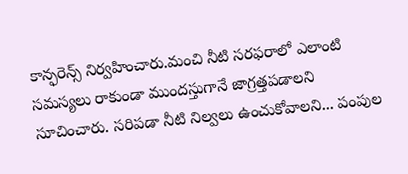కాన్ఫరెన్స్ నిర్వహించారు.మంచి నీటి సరఫరాలో ఎలాంటి సమస్యలు రాకుండా ముందస్తుగానే జాగ్రత్తపడాలని సూచించారు. సరిపడా నీటి నిల్వలు ఉంచుకోవాలని... పంపుల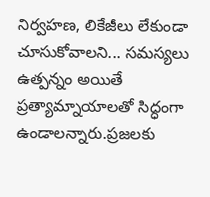నిర్వహణ, లికేజీలు లేకుండా చూసుకోవాలని... సమస్యలు ఉత్పన్నం అయితే ప్రత్యామ్నాయాలతో సిద్ధంగా ఉండాలన్నారు.ప్రజలకు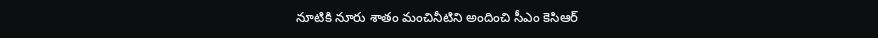నూటికి నూరు శాతం మంచినీటిని అందించి సీఎం కెసిఆర్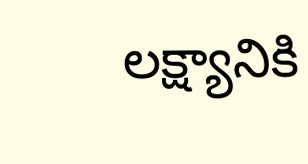లక్ష్యానికి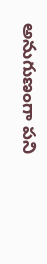అనుగుణంగా పని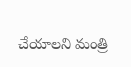చేయాలని మంత్రి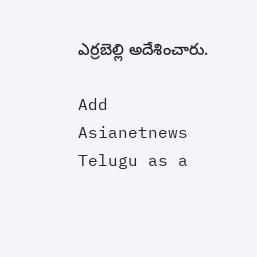ఎర్రబెల్లి అదేశించారు.

Add Asianetnews Telugu as a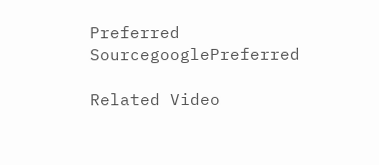Preferred SourcegooglePreferred

Related Video